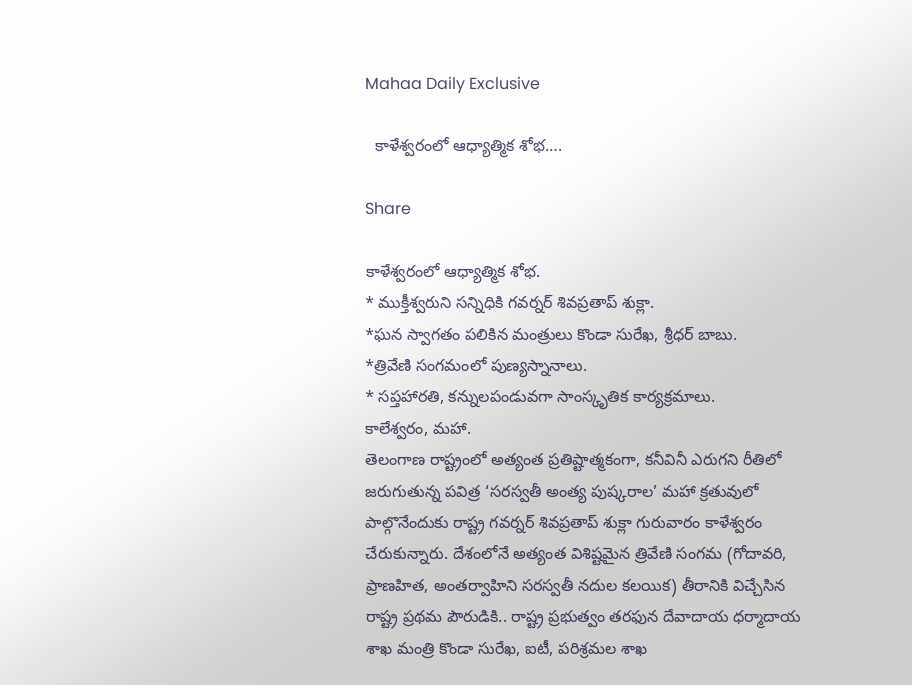Mahaa Daily Exclusive

  కాళేశ్వరంలో ఆధ్యాత్మిక శోభ….

Share

కాళేశ్వరంలో ఆధ్యాత్మిక శోభ.
* ముక్తీశ్వరుని సన్నిధికి గవర్నర్ శివప్రతాప్ శుక్లా.
*ఘన స్వాగతం పలికిన మంత్రులు కొండా సురేఖ, శ్రీధర్ బాబు.
*త్రివేణి సంగమంలో పుణ్యస్నానాలు.
* సప్తహారతి, కన్నులపండువగా సాంస్కృతిక కార్యక్రమాలు.
కాలేశ్వరం, మహా.
తెలంగాణ రాష్ట్రంలో అత్యంత ప్రతిష్టాత్మకంగా, కనీవినీ ఎరుగని రీతిలో జరుగుతున్న పవిత్ర ‘సరస్వతీ అంత్య పుష్కరాల’ మహా క్రతువులో పాల్గొనేందుకు రాష్ట్ర గవర్నర్ శివప్రతాప్ శుక్లా గురువారం కాళేశ్వరం చేరుకున్నారు. దేశంలోనే అత్యంత విశిష్టమైన త్రివేణి సంగమ (గోదావరి, ప్రాణహిత, అంతర్వాహిని సరస్వతీ నదుల కలయిక) తీరానికి విచ్చేసిన రాష్ట్ర ప్రథమ పౌరుడికి.. రాష్ట్ర ప్రభుత్వం తరఫున దేవాదాయ ధర్మాదాయ శాఖ మంత్రి కొండా సురేఖ, ఐటీ, పరిశ్రమల శాఖ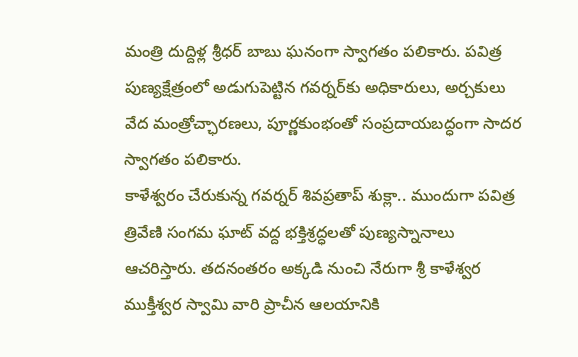మంత్రి దుద్దిళ్ల శ్రీధర్ బాబు ఘనంగా స్వాగతం పలికారు. పవిత్ర పుణ్యక్షేత్రంలో అడుగుపెట్టిన గవర్నర్‌కు అధికారులు, అర్చకులు వేద మంత్రోచ్ఛారణలు, పూర్ణకుంభంతో సంప్రదాయబద్ధంగా సాదర స్వాగతం పలికారు.
కాళేశ్వరం చేరుకున్న గవర్నర్ శివప్రతాప్ శుక్లా.. ముందుగా పవిత్ర త్రివేణి సంగమ ఘాట్ వద్ద భక్తిశ్రద్ధలతో పుణ్యస్నానాలు ఆచరిస్తారు. తదనంతరం అక్కడి నుంచి నేరుగా శ్రీ కాళేశ్వర ముక్తీశ్వర స్వామి వారి ప్రాచీన ఆలయానికి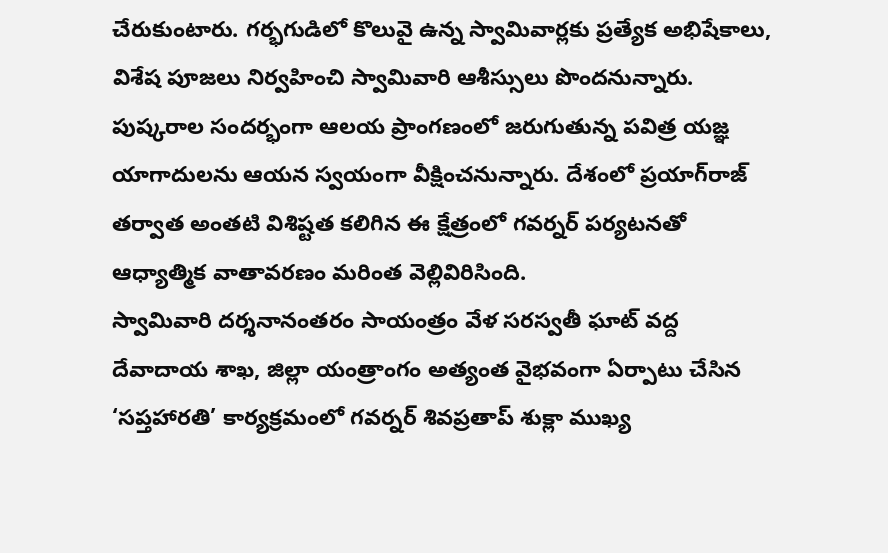చేరుకుంటారు. గర్భగుడిలో కొలువై ఉన్న స్వామివార్లకు ప్రత్యేక అభిషేకాలు, విశేష పూజలు నిర్వహించి స్వామివారి ఆశీస్సులు పొందనున్నారు. పుష్కరాల సందర్భంగా ఆలయ ప్రాంగణంలో జరుగుతున్న పవిత్ర యజ్ఞ యాగాదులను ఆయన స్వయంగా వీక్షించనున్నారు. దేశంలో ప్రయాగ్‌రాజ్ తర్వాత అంతటి విశిష్టత కలిగిన ఈ క్షేత్రంలో గవర్నర్ పర్యటనతో ఆధ్యాత్మిక వాతావరణం మరింత వెల్లివిరిసింది.
స్వామివారి దర్శనానంతరం సాయంత్రం వేళ సరస్వతీ ఘాట్ వద్ద దేవాదాయ శాఖ, జిల్లా యంత్రాంగం అత్యంత వైభవంగా ఏర్పాటు చేసిన ‘సప్తహారతి’ కార్యక్రమంలో గవర్నర్ శివప్రతాప్ శుక్లా ముఖ్య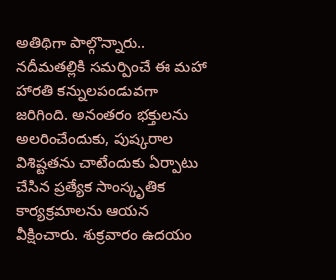అతిథిగా పాల్గొన్నారు.. నదీమతల్లికి సమర్పించే ఈ మహా హారతి కన్నులపండువగా జరిగింది. అనంతరం భక్తులను అలరించేందుకు, పుష్కరాల విశిష్టతను చాటేందుకు ఏర్పాటు చేసిన ప్రత్యేక సాంస్కృతిక కార్యక్రమాలను ఆయన వీక్షించారు. శుక్రవారం ఉదయం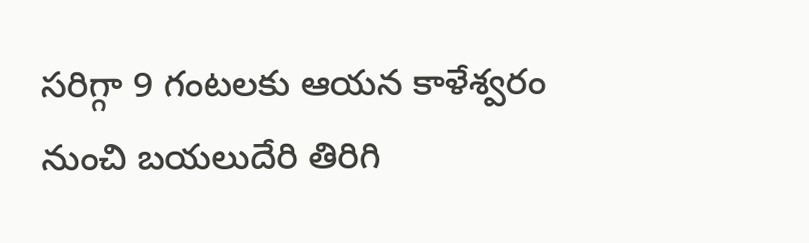సరిగ్గా 9 గంటలకు ఆయన కాళేశ్వరం నుంచి బయలుదేరి తిరిగి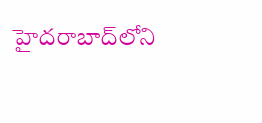హైదరాబాద్‌లోని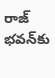రాజ్ భవన్‌కు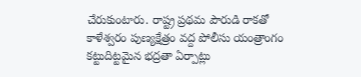చేరుకుంటారు. రాష్ట్ర ప్రథమ పౌరుడి రాకతో కాళేశ్వరం పుణ్యక్షేత్రం వద్ద పోలీసు యంత్రాంగం కట్టుదిట్టమైన భద్రతా ఏర్పాట్లు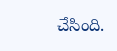చేసింది.